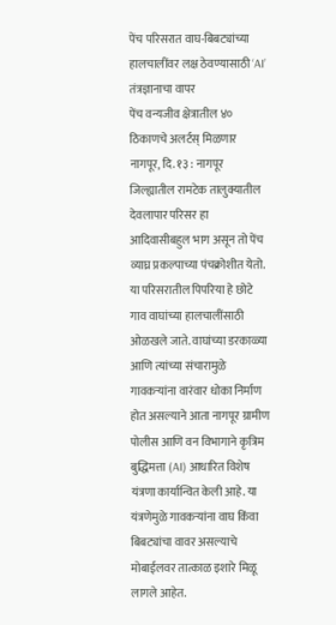पेंच परिसरात वाघ-बिबट्यांच्या हालचालींवर लक्ष ठेवण्यासाठी ‘AI’ तंत्रज्ञानाचा वापर
पेंच वन्यजीव क्षेत्रातील ४० ठिकाणचे अलर्टस् मिळणार
नागपूर, दि. १३ : नागपूर जिल्ह्यातील रामटेक तालुक्यातील देवलापार परिसर हा आदिवासीबहुल भाग असून तो पेंच व्याघ्र प्रकल्पाच्या पंचक्रोशीत येतो. या परिसरातील पिपरिया हे छोटे गाव वाघांच्या हालचालींसाठी ओळखले जाते. वाघांच्या डरकाळ्या आणि त्यांच्या संचारामुळे गावकऱ्यांना वारंवार धोका निर्माण होत असल्याने आता नागपूर ग्रामीण पोलीस आणि वन विभागाने कृत्रिम बुद्धिमत्ता (AI) आधारित विशेष यंत्रणा कार्यान्वित केली आहे. या यंत्रणेमुळे गावकऱ्यांना वाघ किंवा बिबट्यांचा वावर असल्याचे मोबाईलवर तात्काळ इशारे मिळू लागले आहेत.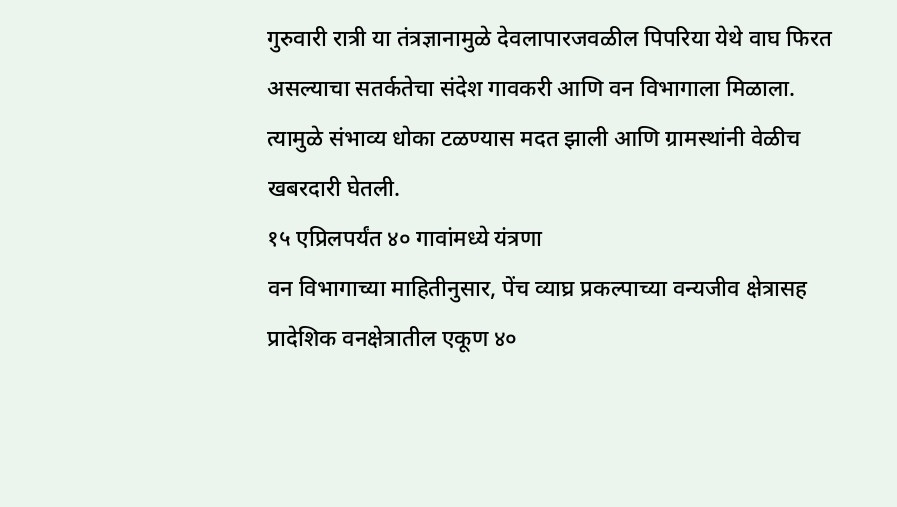गुरुवारी रात्री या तंत्रज्ञानामुळे देवलापारजवळील पिपरिया येथे वाघ फिरत असल्याचा सतर्कतेचा संदेश गावकरी आणि वन विभागाला मिळाला. त्यामुळे संभाव्य धोका टळण्यास मदत झाली आणि ग्रामस्थांनी वेळीच खबरदारी घेतली.
१५ एप्रिलपर्यंत ४० गावांमध्ये यंत्रणा
वन विभागाच्या माहितीनुसार, पेंच व्याघ्र प्रकल्पाच्या वन्यजीव क्षेत्रासह प्रादेशिक वनक्षेत्रातील एकूण ४०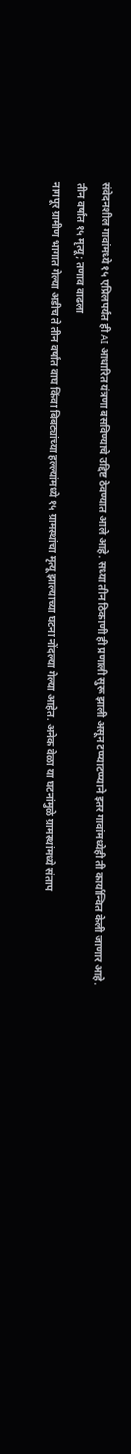संवेदनशील गावांमध्ये १५ एप्रिलपर्यंत ही AI आधारित यंत्रणा बसविण्याचे उद्दिष्ट ठेवण्यात आले आहे. सध्या तीन ठिकाणी ही प्रणाली सुरू झाली असून टप्प्याटप्प्याने इतर गावांमध्येही ती कार्यान्वित केली जाणार आहे.
तीन वर्षांत १५ मृत्यू; तणाव वाढला
नागपूर ग्रामीण भागात गेल्या अडीच ते तीन वर्षांत वाघ किंवा बिबट्यांच्या हल्ल्यांमध्ये १५ ग्रामस्थांचा मृत्यू झाल्याच्या घटना नोंदल्या गेल्या आहेत. अनेक वेळा या घटनांमुळे ग्रामस्थांमध्ये संताप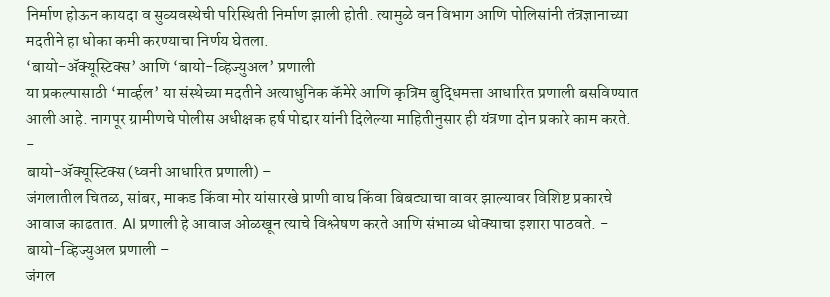निर्माण होऊन कायदा व सुव्यवस्थेची परिस्थिती निर्माण झाली होती. त्यामुळे वन विभाग आणि पोलिसांनी तंत्रज्ञानाच्या मदतीने हा धोका कमी करण्याचा निर्णय घेतला.
‘बायो-ॲक्यूस्टिक्स’ आणि ‘बायो-व्हिज्युअल’ प्रणाली
या प्रकल्पासाठी ‘मार्व्हल’ या संस्थेच्या मदतीने अत्याधुनिक कॅमेरे आणि कृत्रिम बुद्धिमत्ता आधारित प्रणाली बसविण्यात आली आहे. नागपूर ग्रामीणचे पोलीस अधीक्षक हर्ष पोद्दार यांनी दिलेल्या माहितीनुसार ही यंत्रणा दोन प्रकारे काम करते.
-
बायो-ॲक्यूस्टिक्स (ध्वनी आधारित प्रणाली) –
जंगलातील चितळ, सांबर, माकड किंवा मोर यांसारखे प्राणी वाघ किंवा बिबट्याचा वावर झाल्यावर विशिष्ट प्रकारचे आवाज काढतात. AI प्रणाली हे आवाज ओळखून त्याचे विश्लेषण करते आणि संभाव्य धोक्याचा इशारा पाठवते. -
बायो-व्हिज्युअल प्रणाली –
जंगल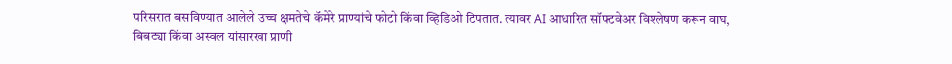परिसरात बसविण्यात आलेले उच्च क्षमतेचे कॅमेरे प्राण्यांचे फोटो किंवा व्हिडिओ टिपतात. त्यावर AI आधारित सॉफ्टवेअर विश्लेषण करून वाघ, बिबट्या किंवा अस्वल यांसारखा प्राणी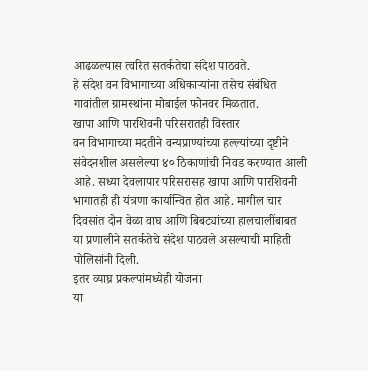आढळल्यास त्वरित सतर्कतेचा संदेश पाठवते.
हे संदेश वन विभागाच्या अधिकाऱ्यांना तसेच संबंधित गावांतील ग्रामस्थांना मोबाईल फोनवर मिळतात.
खापा आणि पारशिवनी परिसरातही विस्तार
वन विभागाच्या मदतीने वन्यप्राण्यांच्या हल्ल्यांच्या दृष्टीने संवेदनशील असलेल्या ४० ठिकाणांची निवड करण्यात आली आहे. सध्या देवलापार परिसरासह खापा आणि पारशिवनी भागातही ही यंत्रणा कार्यान्वित होत आहे. मागील चार दिवसांत दोन वेळा वाघ आणि बिबट्यांच्या हालचालींबाबत या प्रणालीने सतर्कतेचे संदेश पाठवले असल्याची माहिती पोलिसांनी दिली.
इतर व्याघ्र प्रकल्पांमध्येही योजना
या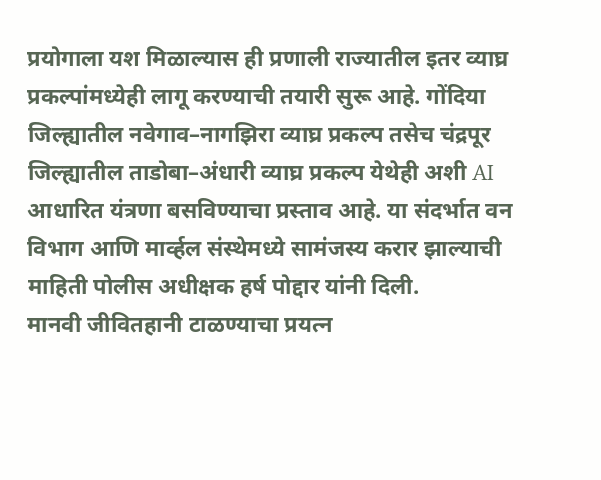प्रयोगाला यश मिळाल्यास ही प्रणाली राज्यातील इतर व्याघ्र प्रकल्पांमध्येही लागू करण्याची तयारी सुरू आहे. गोंदिया जिल्ह्यातील नवेगाव–नागझिरा व्याघ्र प्रकल्प तसेच चंद्रपूर जिल्ह्यातील ताडोबा–अंधारी व्याघ्र प्रकल्प येथेही अशी AI आधारित यंत्रणा बसविण्याचा प्रस्ताव आहे. या संदर्भात वन विभाग आणि मार्व्हल संस्थेमध्ये सामंजस्य करार झाल्याची माहिती पोलीस अधीक्षक हर्ष पोद्दार यांनी दिली.
मानवी जीवितहानी टाळण्याचा प्रयत्न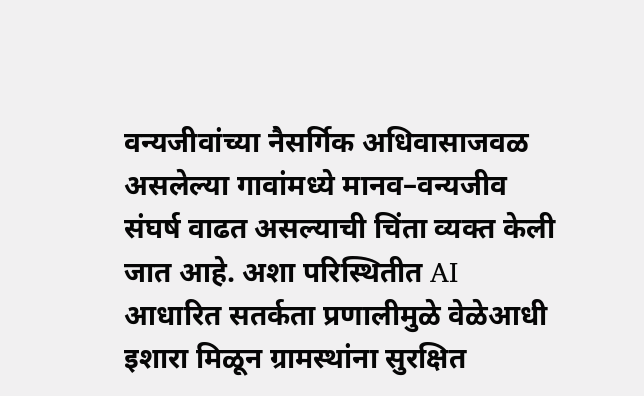वन्यजीवांच्या नैसर्गिक अधिवासाजवळ असलेल्या गावांमध्ये मानव–वन्यजीव संघर्ष वाढत असल्याची चिंता व्यक्त केली जात आहे. अशा परिस्थितीत AI आधारित सतर्कता प्रणालीमुळे वेळेआधी इशारा मिळून ग्रामस्थांना सुरक्षित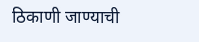ठिकाणी जाण्याची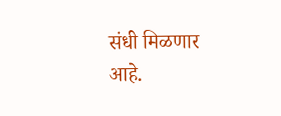संधी मिळणार आहे.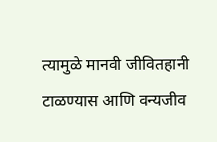त्यामुळे मानवी जीवितहानी टाळण्यास आणि वन्यजीव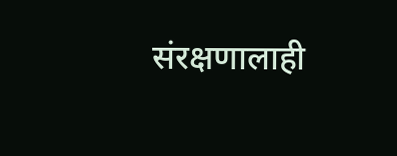संरक्षणालाही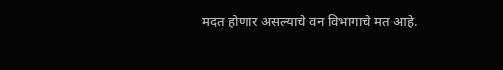मदत होणार असल्याचे वन विभागाचे मत आहे.